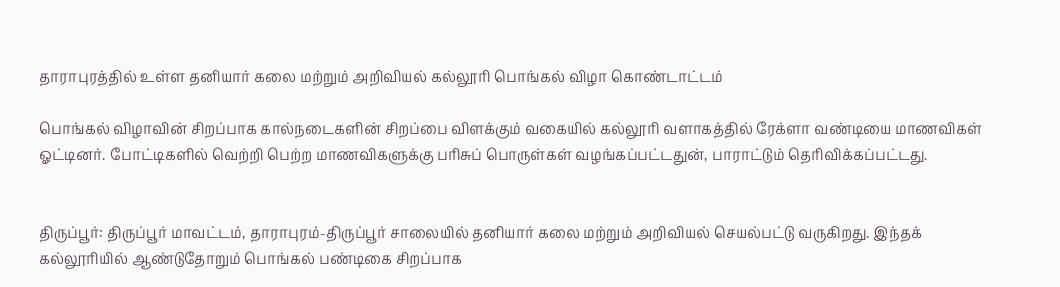தாராபுரத்தில் உள்ள தனியார் கலை மற்றும் அறிவியல் கல்லூரி பொங்கல் விழா கொண்டாட்டம்

பொங்கல் விழாவின் சிறப்பாக கால்நடைகளின் சிறப்பை விளக்கும் வகையில் கல்லூரி வளாகத்தில் ரேக்ளா வண்டியை மாணவிகள் ஓட்டினர். போட்டிகளில் வெற்றி பெற்ற மாணவிகளுக்கு பரிசுப் பொருள்கள் வழங்கப்பட்டதுன், பாராட்டும் தெரிவிக்கப்பட்டது.


திருப்பூர்: திருப்பூர் மாவட்டம், தாராபுரம்-திருப்பூர் சாலையில் தனியார் கலை மற்றும் அறிவியல் செயல்பட்டு வருகிறது. இந்தக் கல்லூரியில் ஆண்டுதோறும் பொங்கல் பண்டிகை சிறப்பாக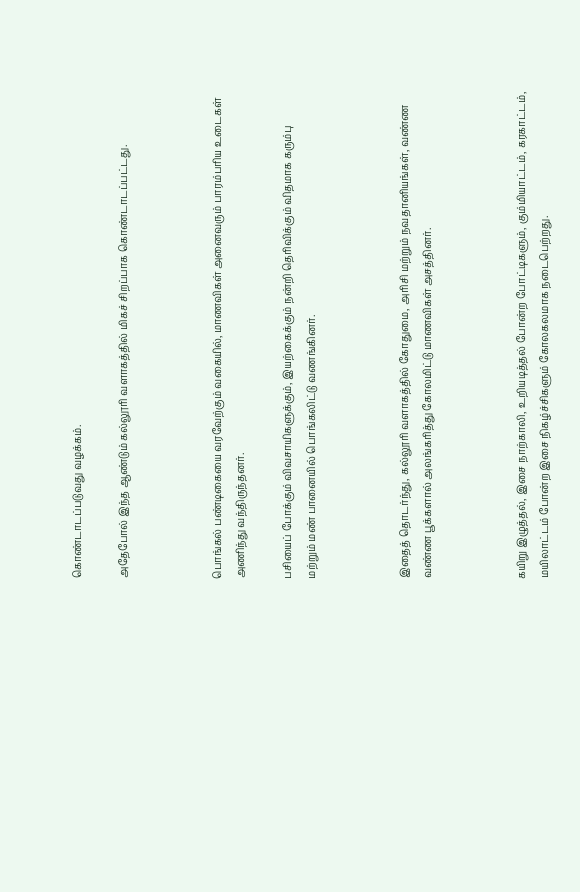கொண்டாடப்படுவது வழக்கம்.

அதேபோல் இந்த ஆண்டும் கல்லூரி வளாகத்தில் மிகச் சிறப்பாக கொண்டாடப்பட்டது.



பொங்கல் பண்டிகையை வரவேற்கும் வகையில், மாணவிகள் அனைவரும் பாரம்பரிய உடைகள் அணிந்து வந்திருந்தனர்.

பசியைப் போக்கும் விவசாயிகளுக்கும், இயற்கைக்கும் நன்றி தெரிவிக்கும் விதமாக கரும்பு மற்றும் மண் பானையில் பொங்கலிட்டு வணங்கினர்.



இதைத் தொடர்ந்து, கல்லூரி வளாகத்தில் கோதுமை, அரிசி மற்றும் நவதானியங்கள், வண்ண வண்ண பூக்களால் அலங்கரித்து கோலமிட்டு மாணவிகள் அசத்தினர்.



கயிறு இழுத்தல், இசை நாற்காலி, உறியடித்தல் போன்ற போட்டிகளும், கும்மியாட்டம், கரகாட்டம், மயிலாட்டம் போன்ற இசை நிகழ்ச்சிகளும் கோலகலமாக நடைபெற்றது.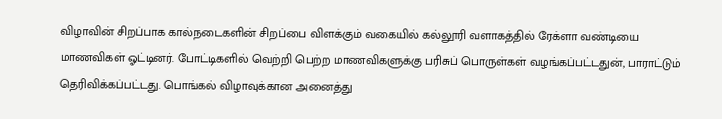விழாவின் சிறப்பாக கால்நடைகளின் சிறப்பை விளக்கும் வகையில் கல்லூரி வளாகத்தில் ரேக்ளா வண்டியை மாணவிகள் ஓட்டினர். போட்டிகளில் வெற்றி பெற்ற மாணவிகளுக்கு பரிசுப் பொருள்கள் வழங்கப்பட்டதுன், பாராட்டும் தெரிவிக்கப்பட்டது. பொங்கல் விழாவுக்கான அனைத்து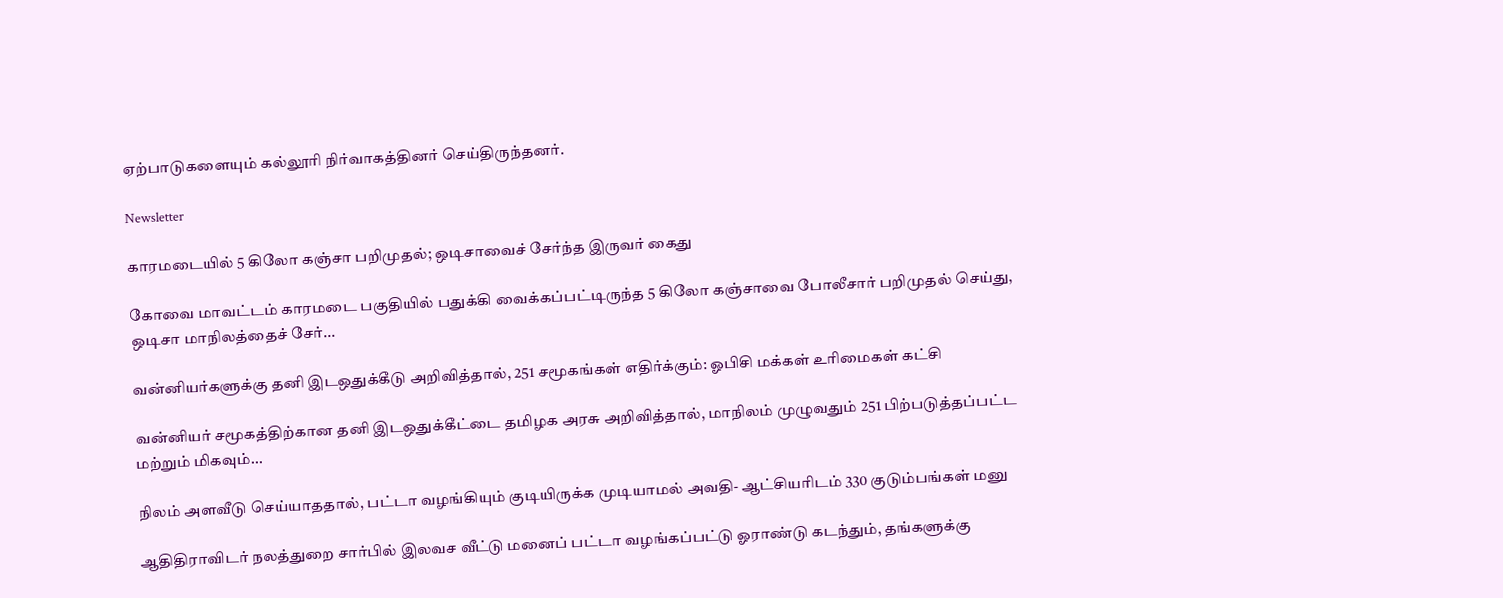ஏற்பாடுகளையும் கல்லூரி நிர்வாகத்தினர் செய்திருந்தனர்.

Newsletter

காரமடையில் 5 கிலோ கஞ்சா பறிமுதல்; ஒடிசாவைச் சேர்ந்த இருவர் கைது

கோவை மாவட்டம் காரமடை பகுதியில் பதுக்கி வைக்கப்பட்டிருந்த 5 கிலோ கஞ்சாவை போலீசார் பறிமுதல் செய்து, ஒடிசா மாநிலத்தைச் சேர்...

வன்னியர்களுக்கு தனி இடஒதுக்கீடு அறிவித்தால், 251 சமூகங்கள் எதிர்க்கும்: ஓபிசி மக்கள் உரிமைகள் கட்சி

வன்னியர் சமூகத்திற்கான தனி இடஒதுக்கீட்டை தமிழக அரசு அறிவித்தால், மாநிலம் முழுவதும் 251 பிற்படுத்தப்பட்ட மற்றும் மிகவும்...

நிலம் அளவீடு செய்யாததால், பட்டா வழங்கியும் குடியிருக்க முடியாமல் அவதி- ஆட்சியரிடம் 330 குடும்பங்கள் மனு

ஆதிதிராவிடர் நலத்துறை சார்பில் இலவச வீட்டு மனைப் பட்டா வழங்கப்பட்டு ஓராண்டு கடந்தும், தங்களுக்கு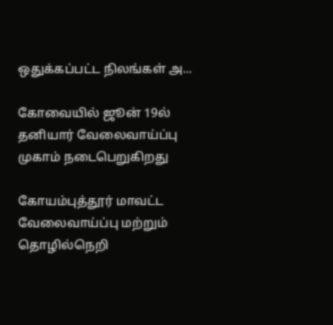ஒதுக்கப்பட்ட நிலங்கள் அ...

கோவையில் ஜூன் 19ல் தனியார் வேலைவாய்ப்பு முகாம் நடைபெறுகிறது

கோயம்புத்தூர் மாவட்ட வேலைவாய்ப்பு மற்றும் தொழில்நெறி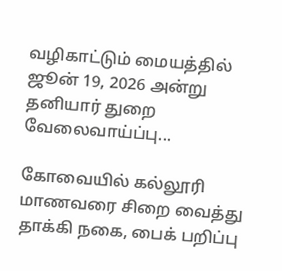வழிகாட்டும் மையத்தில் ஜூன் 19, 2026 அன்று தனியார் துறை வேலைவாய்ப்பு...

கோவையில் கல்லூரி மாணவரை சிறை வைத்து தாக்கி நகை, பைக் பறிப்பு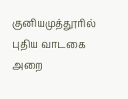குனியமுத்தூரில் புதிய வாடகை அறை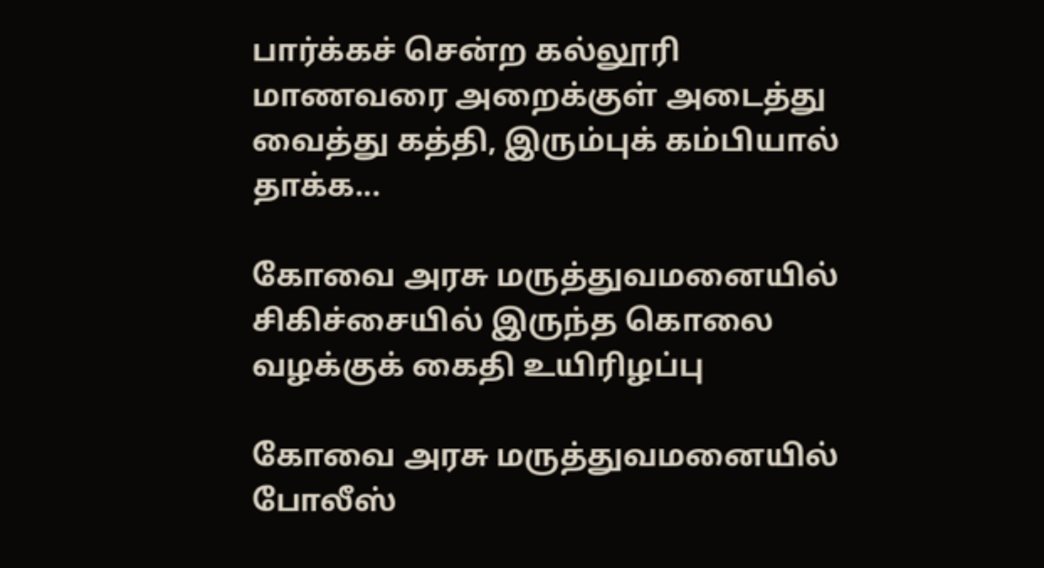பார்க்கச் சென்ற கல்லூரி மாணவரை அறைக்குள் அடைத்து வைத்து கத்தி, இரும்புக் கம்பியால் தாக்க...

கோவை அரசு மருத்துவமனையில் சிகிச்சையில் இருந்த கொலை வழக்குக் கைதி உயிரிழப்பு

கோவை அரசு மருத்துவமனையில் போலீஸ்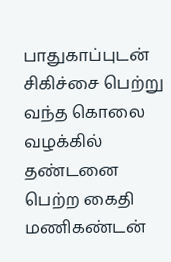பாதுகாப்புடன் சிகிச்சை பெற்று வந்த கொலை வழக்கில் தண்டனை பெற்ற கைதி மணிகண்டன்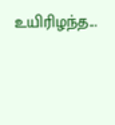உயிரிழந்த...